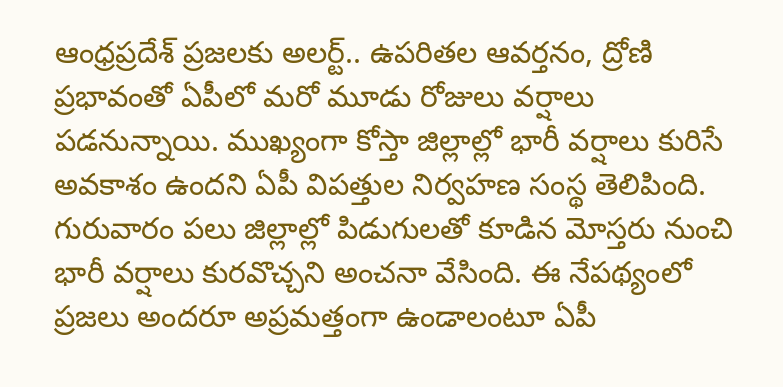ఆంధ్రప్రదేశ్ ప్రజలకు అలర్ట్.. ఉపరితల ఆవర్తనం, ద్రోణి ప్రభావంతో ఏపీలో మరో మూడు రోజులు వర్షాలు పడనున్నాయి. ముఖ్యంగా కోస్తా జిల్లాల్లో భారీ వర్షాలు కురిసే అవకాశం ఉందని ఏపీ విపత్తుల నిర్వహణ సంస్థ తెలిపింది. గురువారం పలు జిల్లాల్లో పిడుగులతో కూడిన మోస్తరు నుంచి భారీ వర్షాలు కురవొచ్చని అంచనా వేసింది. ఈ నేపథ్యంలో ప్రజలు అందరూ అప్రమత్తంగా ఉండాలంటూ ఏపీ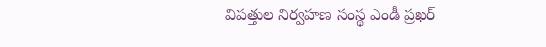విపత్తుల నిర్వహణ సంస్థ ఎండీ ప్రఖర్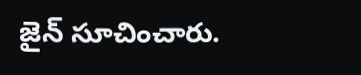జైన్ సూచించారు.